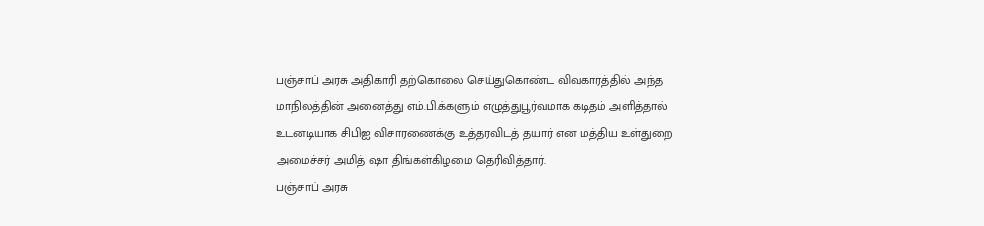பஞ்சாப் அரசு அதிகாரி தற்கொலை செய்துகொண்ட விவகாரத்தில் அந்த மாநிலத்தின் அனைத்து எம்.பி.க்களும் எழுத்துபூர்வமாக கடிதம் அளித்தால் உடனடியாக சிபிஐ விசாரணைக்கு உத்தரவிடத் தயார் என மத்திய உள்துறை அமைச்சர் அமித் ஷா திங்கள்கிழமை தெரிவித்தார்.
பஞ்சாப் அரசு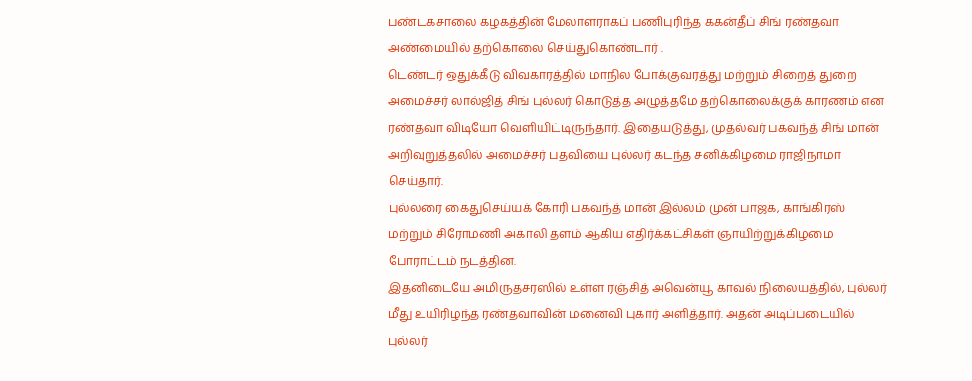பண்டகசாலை கழகத்தின் மேலாளராகப் பணிபுரிந்த ககன்தீப் சிங் ரண்தவா அண்மையில் தற்கொலை செய்துகொண்டார் .
டெண்டர் ஒதுக்கீடு விவகாரத்தில் மாநில போக்குவரத்து மற்றும் சிறைத் துறை அமைச்சர் லால்ஜித் சிங் புல்லர் கொடுத்த அழுத்தமே தற்கொலைக்குக் காரணம் என ரண்தவா விடியோ வெளியிட்டிருந்தார். இதையடுத்து, முதல்வர் பகவந்த் சிங் மான் அறிவுறுத்தலில் அமைச்சர் பதவியை புல்லர் கடந்த சனிக்கிழமை ராஜிநாமா செய்தார்.
புல்லரை கைதுசெய்யக் கோரி பகவந்த் மான் இல்லம் முன் பாஜக, காங்கிரஸ் மற்றும் சிரோமணி அகாலி தளம் ஆகிய எதிர்க்கட்சிகள் ஞாயிற்றுக்கிழமை போராட்டம் நடத்தின.
இதனிடையே அமிருதசரஸில் உள்ள ரஞ்சித் அவென்யூ காவல் நிலையத்தில், புல்லர் மீது உயிரிழந்த ரண்தவாவின் மனைவி புகார் அளித்தார். அதன் அடிப்படையில் புல்லர்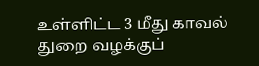உள்ளிட்ட 3 மீது காவல் துறை வழக்குப்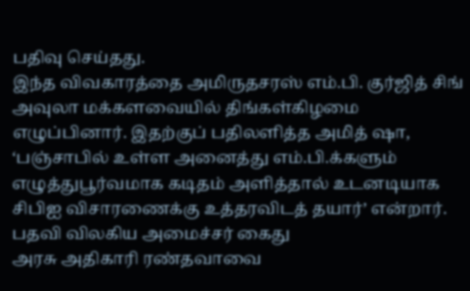பதிவு செய்தது.
இந்த விவகாரத்தை அமிருதசரஸ் எம்.பி. குர்ஜித் சிங் அவுலா மக்களவையில் திங்கள்கிழமை எழுப்பினார். இதற்குப் பதிலளித்த அமித் ஷா, ‘பஞ்சாபில் உள்ள அனைத்து எம்.பி.க்களும் எழுத்துபூர்வமாக கடிதம் அளித்தால் உடனடியாக சிபிஐ விசாரணைக்கு உத்தரவிடத் தயார்’ என்றார்.
பதவி விலகிய அமைச்சர் கைது
அரசு அதிகாரி ரண்தவாவை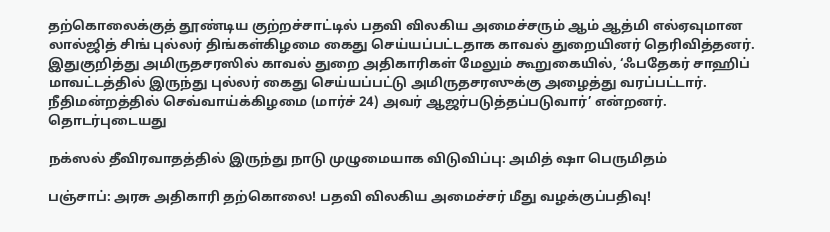தற்கொலைக்குத் தூண்டிய குற்றச்சாட்டில் பதவி விலகிய அமைச்சரும் ஆம் ஆத்மி எல்ஏவுமான லால்ஜித் சிங் புல்லர் திங்கள்கிழமை கைது செய்யப்பட்டதாக காவல் துறையினர் தெரிவித்தனர்.
இதுகுறித்து அமிருதசரஸில் காவல் துறை அதிகாரிகள் மேலும் கூறுகையில், ‘ஃபதேகர் சாஹிப் மாவட்டத்தில் இருந்து புல்லர் கைது செய்யப்பட்டு அமிருதசரஸுக்கு அழைத்து வரப்பட்டார். நீதிமன்றத்தில் செவ்வாய்க்கிழமை (மார்ச் 24) அவர் ஆஜர்படுத்தப்படுவார்’ என்றனர்.
தொடர்புடையது

நக்ஸல் தீவிரவாதத்தில் இருந்து நாடு முழுமையாக விடுவிப்பு: அமித் ஷா பெருமிதம்

பஞ்சாப்: அரசு அதிகாரி தற்கொலை! பதவி விலகிய அமைச்சர் மீது வழக்குப்பதிவு!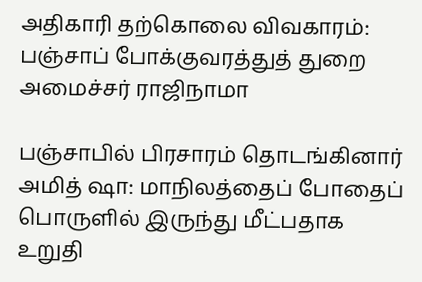அதிகாரி தற்கொலை விவகாரம்: பஞ்சாப் போக்குவரத்துத் துறை அமைச்சர் ராஜிநாமா

பஞ்சாபில் பிரசாரம் தொடங்கினார் அமித் ஷா: மாநிலத்தைப் போதைப் பொருளில் இருந்து மீட்பதாக உறுதி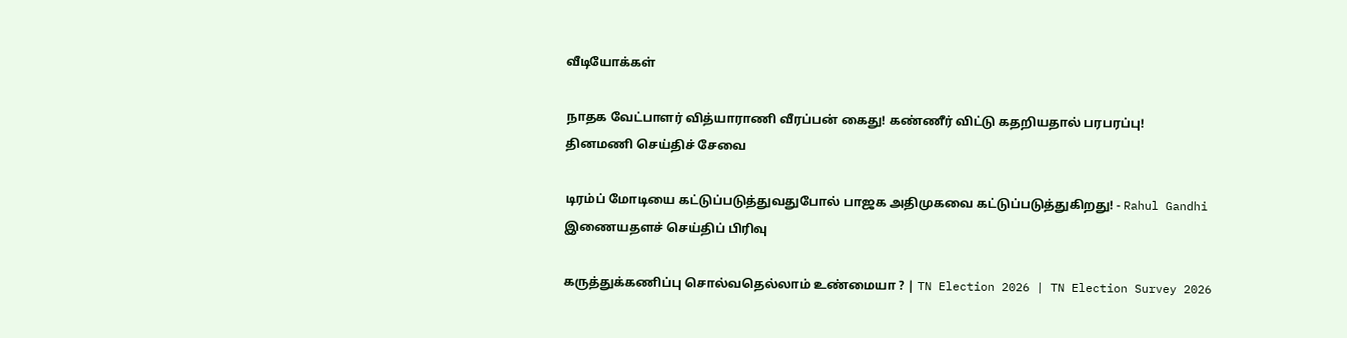வீடியோக்கள்

நாதக வேட்பாளர் வித்யாராணி வீரப்பன் கைது! கண்ணீர் விட்டு கதறியதால் பரபரப்பு!
தினமணி செய்திச் சேவை

டிரம்ப் மோடியை கட்டுப்படுத்துவதுபோல் பாஜக அதிமுகவை கட்டுப்படுத்துகிறது! - Rahul Gandhi
இணையதளச் செய்திப் பிரிவு

கருத்துக்கணிப்பு சொல்வதெல்லாம் உண்மையா ? | TN Election 2026 | TN Election Survey 2026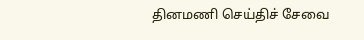தினமணி செய்திச் சேவை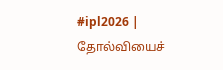#ipl2026 | தோல்வியைச்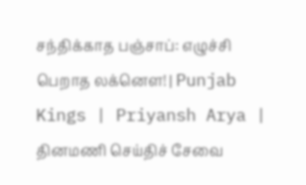சந்திக்காத பஞ்சாப்: எழுச்சி பெறாத லக்னௌ! | Punjab Kings | Priyansh Arya |
தினமணி செய்திச் சேவை